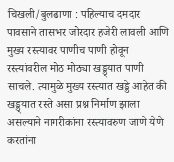चिखली/बुलढाणा : पहिल्याच दमदार पावसाने तासभर जोरदार हजेरी लावली आणि मुख्य रस्त्यावर पाणीच पाणी होवून रस्त्यांवरील मोठ मोठ्या खड्ड्यात पाणी साचले. त्यामुळे मुख्य रस्त्यात खड्डे आहेत की खड्ड्यात रस्ते असा प्रश्न निर्माण झाला असल्याने नागरीकांना रस्त्यावरुण जाणे येणे करतांना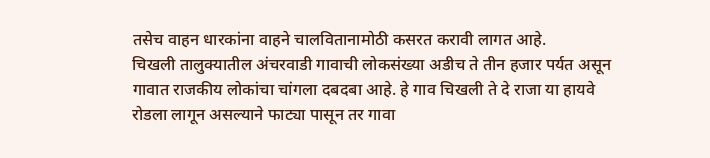तसेच वाहन धारकांना वाहने चालवितानामोठी कसरत करावी लागत आहे.
चिखली तालुक्यातील अंचरवाडी गावाची लोकसंख्या अडीच ते तीन हजार पर्यत असून गावात राजकीय लोकांचा चांगला दबदबा आहे. हे गाव चिखली ते दे राजा या हायवे रोडला लागून असल्याने फाट्या पासून तर गावा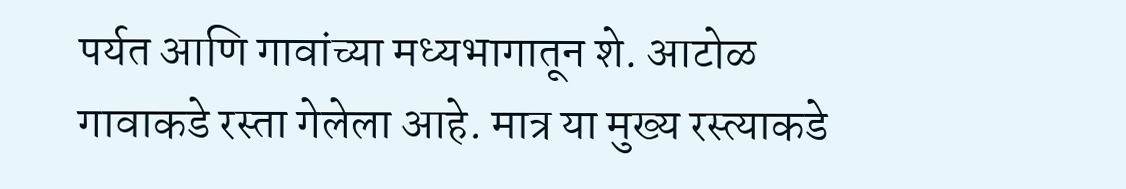पर्यत आणि गावांच्या मध्यभागातून शे. आटोळ गावाकडे रस्ता गेलेला आहे. मात्र या मुख्य रस्त्याकडे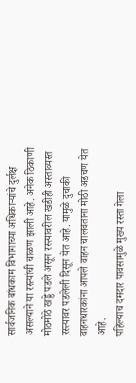सार्वजनिक बांधकाम विभागाच्या अधिकाऱ्यांचे दुर्लक्ष असल्याने या रस्त्यांची चाळण झाली आहे. अनेक ठिकाणी मोठमोठे खड्डे पडले असून रस्त्यावरील खडीही अस्ताव्यस्त रस्त्यावर पडलेली दिसून येत आहे. यामुळे दुचाकी वाहनधारकांना आपले वाहन चालवताना मोठी अडचण येत आहे.
पहिल्याच दमदार पावसामुळे मुख्य रस्ता गेला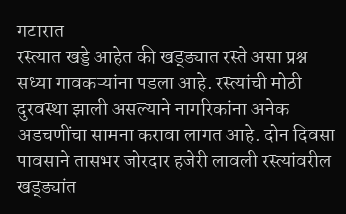गटारात
रस्त्यात खड्डे आहेत की खड्ड्यात रस्ते असा प्रश्न सध्या गावकऱ्यांना पडला आहे. रस्त्यांची मोठी दुरवस्था झाली असल्याने नागरिकांना अनेक अडचणींचा सामना करावा लागत आहे. दोन दिवसा पावसाने तासभर जोरदार हजेरी लावली रस्त्यांवरील खड्ड्यांत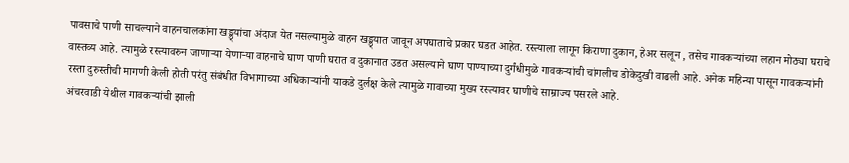पावसाचे पाणी साचल्याने वाहनचालकांना खड्ड्यांचा अंदाज येत नसल्यामुळे वाहन खड्ड्यात जावून अपघाताचे प्रकार घडत आहेत. रस्त्याला लागून किराणा दुकान, हेअर सलून , तसेच गावकऱ्यांच्या लहान मोठ्या घराचे वास्तव्य आहे. त्यामुळे रस्त्यावरुन जाणाऱ्या येणाऱ्या वाहनाचे घाण पाणी घरात व दुकानात उडत असल्याने घाण पाण्याच्या दुर्गंधीमुळे गावकऱ्यांची चांगलीच डोकेदुखी वाढली आहे. अनेक महिन्या पासून गावकऱ्यांनी रस्ता दुरुस्तीची मागणी केली होती परंतु संबंधीत विभागाच्या अधिकाऱ्यांनी याकडे दुर्लक्ष केले त्यामुळे गावाच्या मुख्य रस्त्यावर घाणीचे साम्राज्य पसरले आहे.
अंचरवाडी येथील गावकऱ्यांची झाली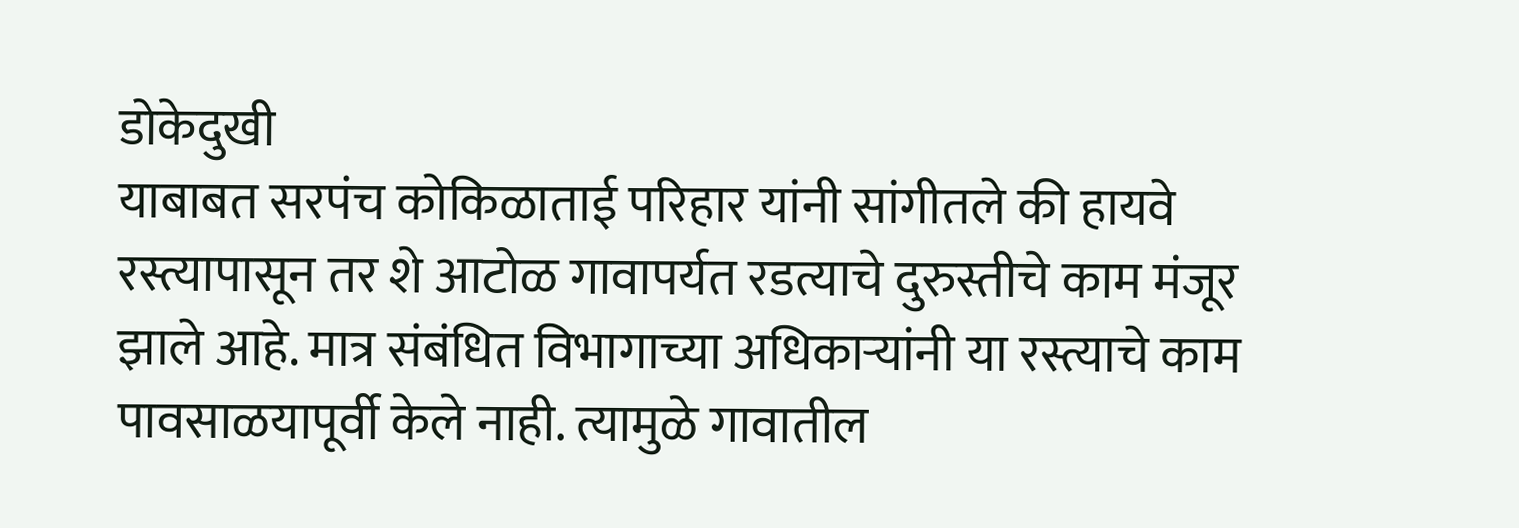डोकेदुखी
याबाबत सरपंच कोकिळाताई परिहार यांनी सांगीतले की हायवे रस्त्यापासून तर शे आटोळ गावापर्यत रडत्याचे दुरुस्तीचे काम मंजूर झाले आहे. मात्र संबंधित विभागाच्या अधिकाऱ्यांनी या रस्त्याचे काम पावसाळयापूर्वी केले नाही. त्यामुळे गावातील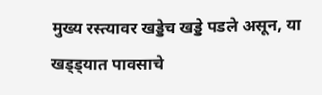मुख्य रस्त्यावर खड्डेच खड्डे पडले असून, या खड्ड्यात पावसाचे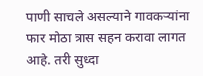पाणी साचले असल्याने गावकऱ्यांना फार मोठा त्रास सहन करावा लागत आहे. तरी सुध्दा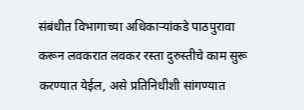संबंधीत विभागाच्या अधिकाऱ्यांकडे पाठपुरावा करून लवकरात लवकर रस्ता दुरुस्तीचे काम सुरू करण्यात येईल, असे प्रतिनिधीशी सांगण्यात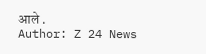आले .
Author: Z 24 News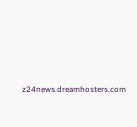z24news.dreamhosters.com